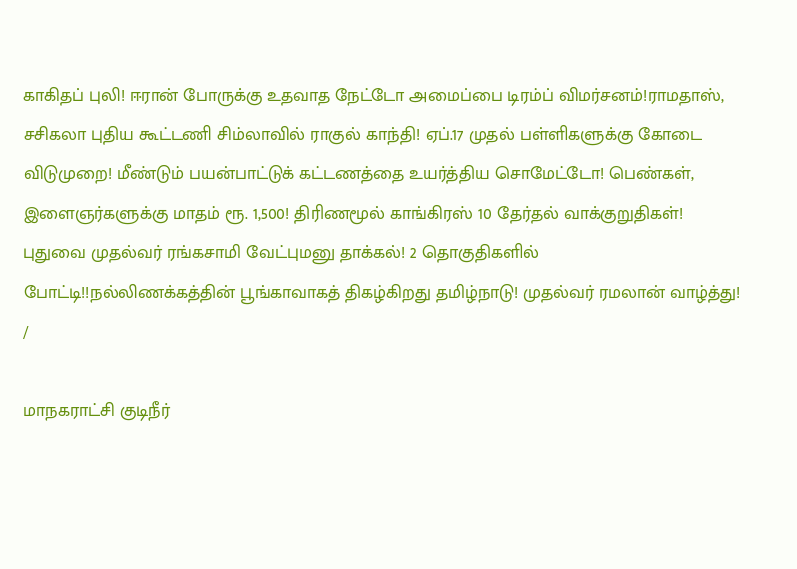காகிதப் புலி! ஈரான் போருக்கு உதவாத நேட்டோ அமைப்பை டிரம்ப் விமர்சனம்!ராமதாஸ், சசிகலா புதிய கூட்டணி சிம்லாவில் ராகுல் காந்தி! ஏப்.17 முதல் பள்ளிகளுக்கு கோடை விடுமுறை! மீண்டும் பயன்பாட்டுக் கட்டணத்தை உயர்த்திய சொமேட்டோ! பெண்கள், இளைஞர்களுக்கு மாதம் ரூ. 1,500! திரிணமூல் காங்கிரஸ் 10 தேர்தல் வாக்குறுதிகள்! புதுவை முதல்வர் ரங்கசாமி வேட்புமனு தாக்கல்! 2 தொகுதிகளில் போட்டி!!நல்லிணக்கத்தின் பூங்காவாகத் திகழ்கிறது தமிழ்நாடு! முதல்வர் ரமலான் வாழ்த்து!
/

மாநகராட்சி குடிநீர்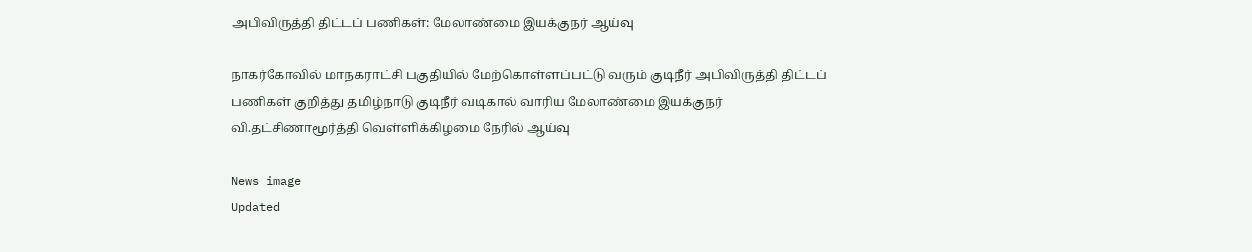அபிவிருத்தி திட்டப் பணிகள்: மேலாண்மை இயக்குநர் ஆய்வு

நாகர்கோவில் மாநகராட்சி பகுதியில் மேற்கொள்ளப்பட்டு வரும் குடிநீர் அபிவிருத்தி திட்டப் பணிகள் குறித்து தமிழ்நாடு குடிநீர் வடிகால் வாரிய மேலாண்மை இயக்குநர் வி.தட்சிணாமூர்த்தி வெள்ளிக்கிழமை நேரில் ஆய்வு

News image
Updated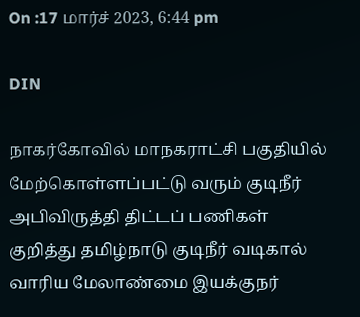On :17 மார்ச் 2023, 6:44 pm

DIN

நாகர்கோவில் மாநகராட்சி பகுதியில் மேற்கொள்ளப்பட்டு வரும் குடிநீர் அபிவிருத்தி திட்டப் பணிகள் குறித்து தமிழ்நாடு குடிநீர் வடிகால் வாரிய மேலாண்மை இயக்குநர்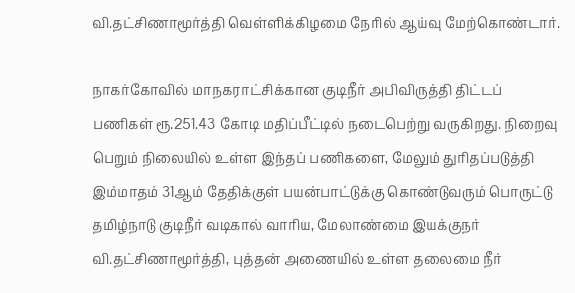வி.தட்சிணாமூர்த்தி வெள்ளிக்கிழமை நேரில் ஆய்வு மேற்கொண்டார்.

நாகர்கோவில் மாநகராட்சிக்கான குடிநீர் அபிவிருத்தி திட்டப் பணிகள் ரூ.251.43 கோடி மதிப்பீட்டில் நடைபெற்று வருகிறது. நிறைவு பெறும் நிலையில் உள்ள இந்தப் பணிகளை, மேலும் துரிதப்படுத்தி இம்மாதம் 31ஆம் தேதிக்குள் பயன்பாட்டுக்கு கொண்டுவரும் பொருட்டு தமிழ்நாடு குடிநீர் வடிகால் வாரிய, மேலாண்மை இயக்குநர் வி.தட்சிணாமூர்த்தி, புத்தன் அணையில் உள்ள தலைமை நீர்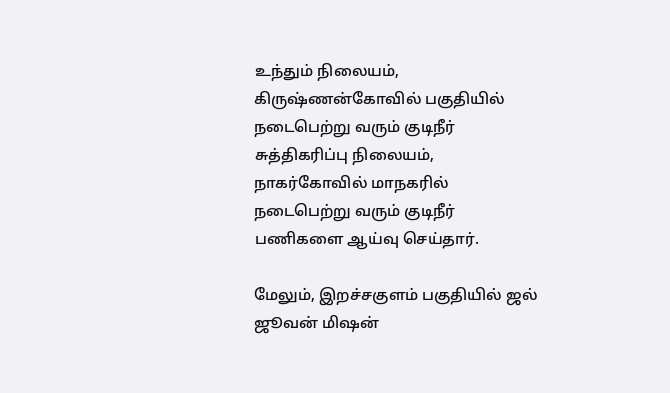உந்தும் நிலையம், கிருஷ்ணன்கோவில் பகுதியில் நடைபெற்று வரும் குடிநீர் சுத்திகரிப்பு நிலையம், நாகர்கோவில் மாநகரில் நடைபெற்று வரும் குடிநீர் பணிகளை ஆய்வு செய்தார்.

மேலும், இறச்சகுளம் பகுதியில் ஜல் ஜூவன் மிஷன்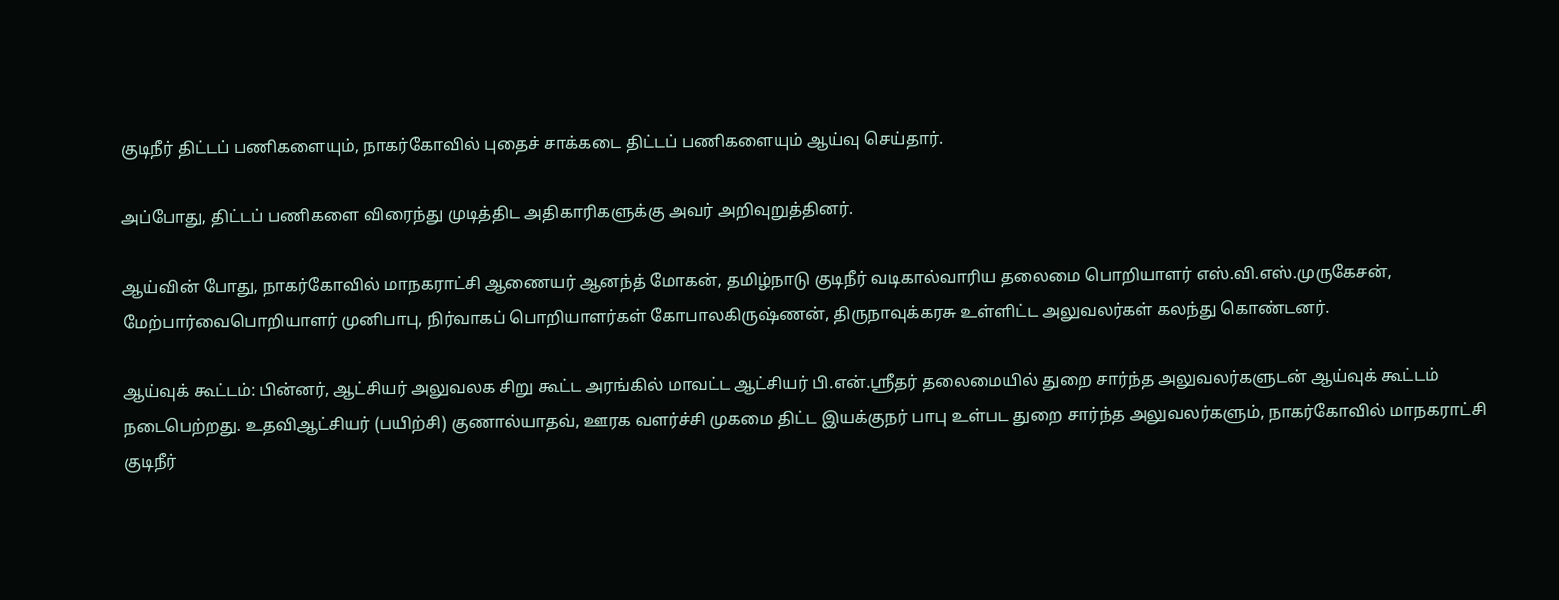குடிநீர் திட்டப் பணிகளையும், நாகர்கோவில் புதைச் சாக்கடை திட்டப் பணிகளையும் ஆய்வு செய்தார்.

அப்போது, திட்டப் பணிகளை விரைந்து முடித்திட அதிகாரிகளுக்கு அவர் அறிவுறுத்தினர்.

ஆய்வின் போது, நாகர்கோவில் மாநகராட்சி ஆணையர் ஆனந்த் மோகன், தமிழ்நாடு குடிநீர் வடிகால்வாரிய தலைமை பொறியாளர் எஸ்.வி.எஸ்.முருகேசன், மேற்பார்வைபொறியாளர் முனிபாபு, நிர்வாகப் பொறியாளர்கள் கோபாலகிருஷ்ணன், திருநாவுக்கரசு உள்ளிட்ட அலுவலர்கள் கலந்து கொண்டனர்.

ஆய்வுக் கூட்டம்: பின்னர், ஆட்சியர் அலுவலக சிறு கூட்ட அரங்கில் மாவட்ட ஆட்சியர் பி.என்.ஸ்ரீதர் தலைமையில் துறை சார்ந்த அலுவலர்களுடன் ஆய்வுக் கூட்டம் நடைபெற்றது. உதவிஆட்சியர் (பயிற்சி) குணால்யாதவ், ஊரக வளர்ச்சி முகமை திட்ட இயக்குநர் பாபு உள்பட துறை சார்ந்த அலுவலர்களும், நாகர்கோவில் மாநகராட்சி குடிநீர்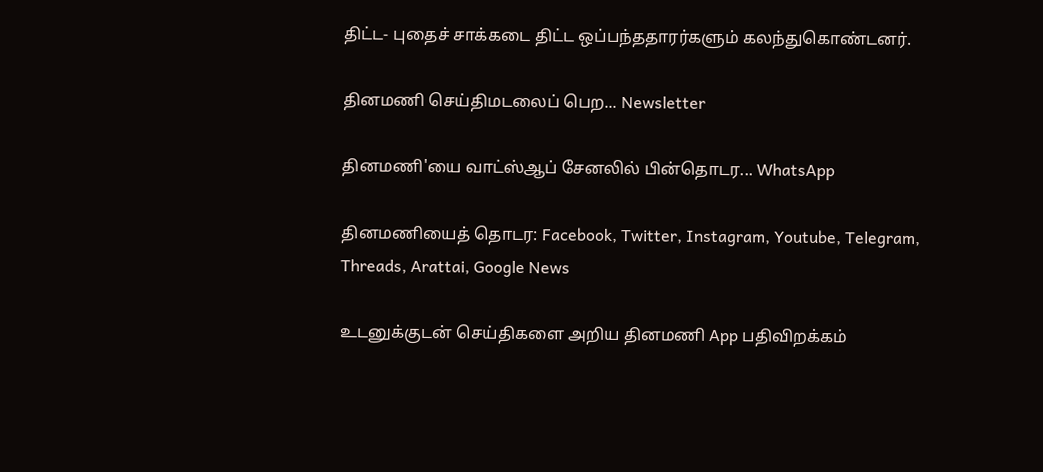திட்ட- புதைச் சாக்கடை திட்ட ஒப்பந்ததாரர்களும் கலந்துகொண்டனர்.

தினமணி செய்திமடலைப் பெற... Newsletter

தினமணி'யை வாட்ஸ்ஆப் சேனலில் பின்தொடர... WhatsApp

தினமணியைத் தொடர: Facebook, Twitter, Instagram, Youtube, Telegram, Threads, Arattai, Google News

உடனுக்குடன் செய்திகளை அறிய தினமணி App பதிவிறக்கம்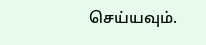செய்யவும்.